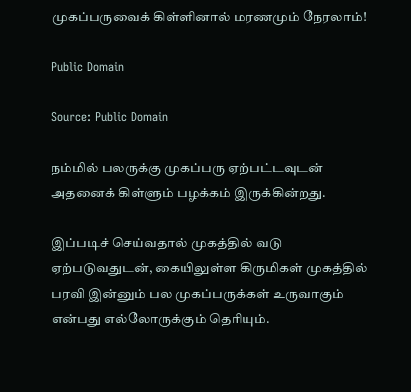முகப்பருவைக் கிள்ளினால் மரணமும் நேரலாம்!

Public Domain

Source: Public Domain

நம்மில் பலருக்கு முகப்பரு ஏற்பட்டவுடன் அதனைக் கிள்ளும் பழக்கம் இருக்கின்றது.

இப்படிச் செய்வதால் முகத்தில் வடு ஏற்படுவதுடன், கையிலுள்ள கிருமிகள் முகத்தில் பரவி இன்னும் பல முகப்பருக்கள் உருவாகும் என்பது எல்லோருக்கும் தெரியும்.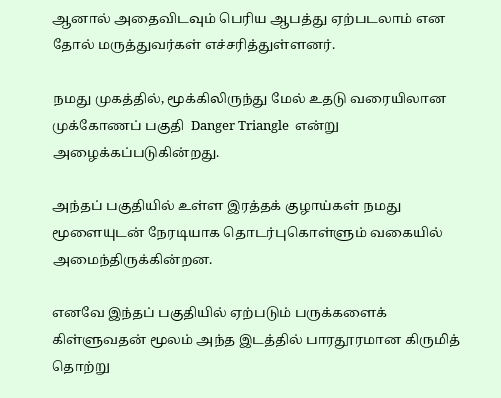ஆனால் அதைவிடவும் பெரிய ஆபத்து ஏற்படலாம் என தோல் மருத்துவர்கள் எச்சரித்துள்ளனர்.

நமது முகத்தில், மூக்கிலிருந்து மேல் உதடு வரையிலான முக்கோணப் பகுதி  Danger Triangle  என்று அழைக்கப்படுகின்றது.

அந்தப் பகுதியில் உள்ள இரத்தக் குழாய்கள் நமது மூளையுடன் நேரடியாக தொடர்புகொள்ளும் வகையில் அமைந்திருக்கின்றன.

எனவே இந்தப் பகுதியில் ஏற்படும் பருக்களைக் கிள்ளுவதன் மூலம் அந்த இடத்தில் பாரதூரமான கிருமித் தொற்று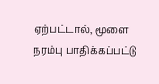ஏற்பட்டால், மூளை நரம்பு பாதிக்கப்பட்டு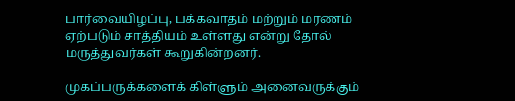பார்வையிழப்பு, பக்கவாதம் மற்றும் மரணம் ஏற்படும் சாத்தியம் உள்ளது என்று தோல் மருத்துவர்கள் கூறுகின்றனர்.

முகப்பருக்களைக் கிள்ளும் அனைவருக்கும்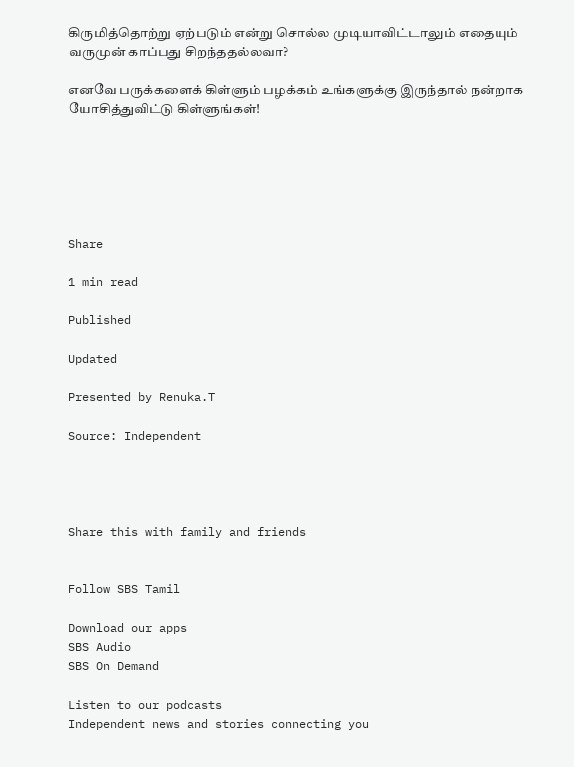கிருமித்தொற்று ஏற்படும் என்று சொல்ல முடியாவிட்டாலும் எதையும் வருமுன் காப்பது சிறந்ததல்லவா?

எனவே பருக்களைக் கிள்ளும் பழக்கம் உங்களுக்கு இருந்தால் நன்றாக யோசித்துவிட்டு கிள்ளுங்கள்!






Share

1 min read

Published

Updated

Presented by Renuka.T

Source: Independent




Share this with family and friends


Follow SBS Tamil

Download our apps
SBS Audio
SBS On Demand

Listen to our podcasts
Independent news and stories connecting you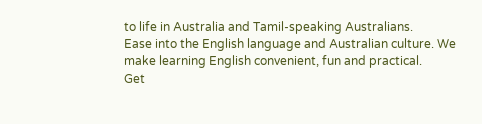to life in Australia and Tamil-speaking Australians.
Ease into the English language and Australian culture. We make learning English convenient, fun and practical.
Get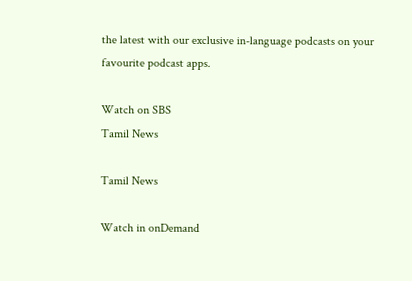the latest with our exclusive in-language podcasts on your favourite podcast apps.

Watch on SBS
Tamil News

Tamil News

Watch in onDemand